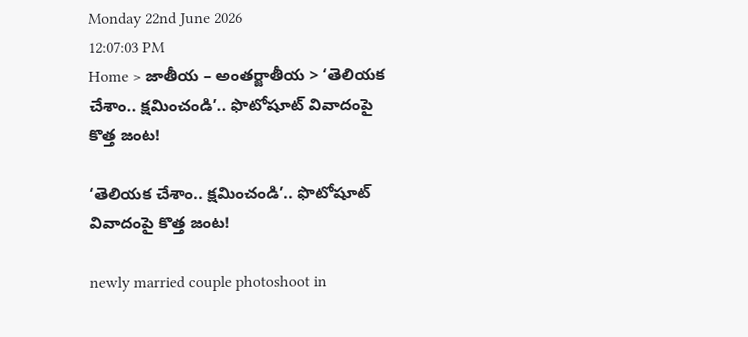Monday 22nd June 2026
12:07:03 PM
Home > జాతీయ – అంతర్జాతీయ > ‘తెలియక చేశాం.. క్షమించండి’.. ఫొటోషూట్ వివాదంపై కొత్త జంట!

‘తెలియక చేశాం.. క్షమించండి’.. ఫొటోషూట్ వివాదంపై కొత్త జంట!

newly married couple photoshoot in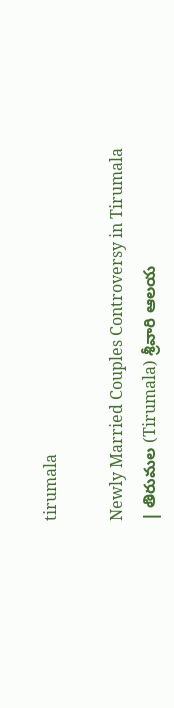tirumala

Newly Married Couples Controversy in Tirumala | తిరుమల (Tirumala) శ్రీవారి ఆలయ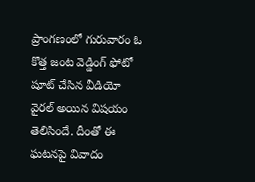ప్రాంగణంలో గురువారం ఓ కొత్త జంట వెడ్డింగ్ ఫోటో షూట్ చేసిన వీడియో వైరల్ అయిన విషయం తెలిసిందే. దీంతో ఈ ఘటనపై వివాదం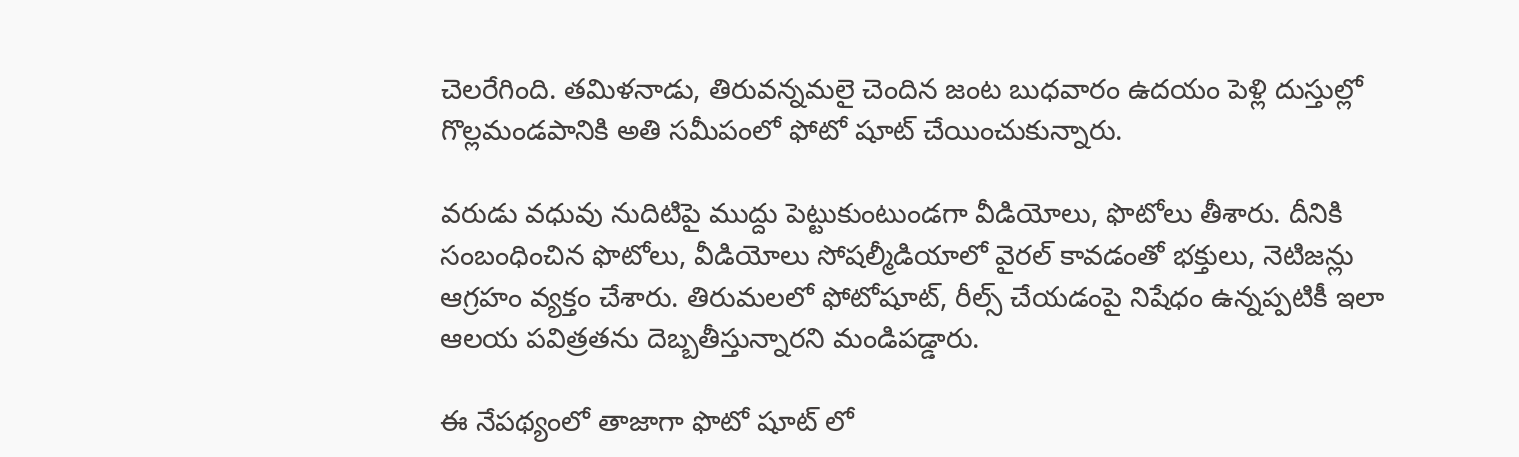చెలరేగింది. తమిళనాడు, తిరువన్నమలై చెందిన జంట బుధవారం ఉదయం పెళ్లి దుస్తుల్లో గొల్లమండపానికి అతి సమీపంలో ఫోటో షూట్ చేయించుకున్నారు.

వరుడు వధువు నుదిటిపై ముద్దు పెట్టుకుంటుండగా వీడియోలు, ఫొటోలు తీశారు. దీనికి సంబంధించిన ఫొటోలు, వీడియోలు సోషల్మీడియాలో వైరల్ కావడంతో భక్తులు, నెటిజన్లు ఆగ్రహం వ్యక్తం చేశారు. తిరుమలలో ఫోటోషూట్, రీల్స్ చేయడంపై నిషేధం ఉన్నప్పటికీ ఇలా ఆలయ పవిత్రతను దెబ్బతీస్తున్నారని మండిపడ్డారు.

ఈ నేపథ్యంలో తాజాగా ఫొటో షూట్ లో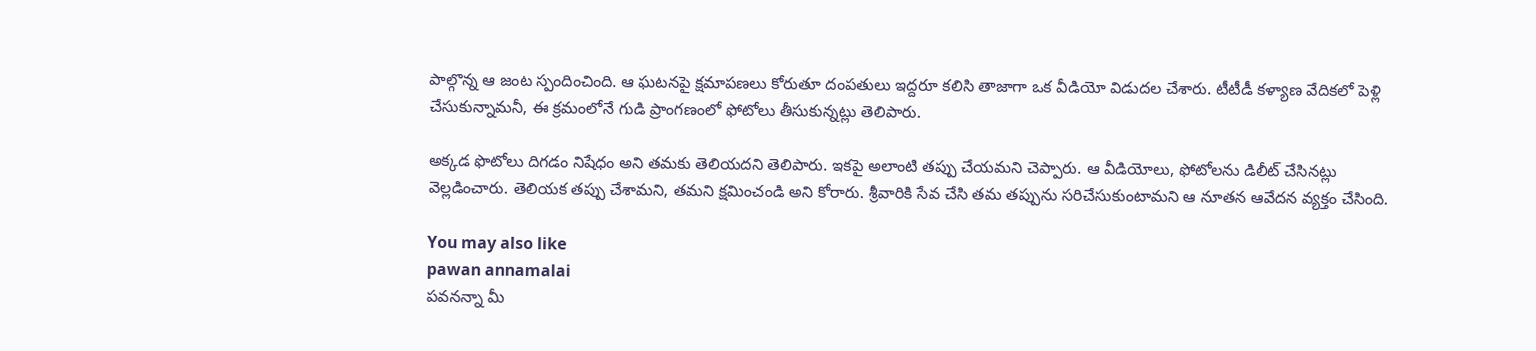పాల్గొన్న ఆ జంట స్పందించింది. ఆ ఘటనపై క్షమాపణలు కోరుతూ దంపతులు ఇద్దరూ కలిసి తాజాగా ఒక వీడియో విడుదల చేశారు. టీటీడీ కళ్యాణ వేదికలో పెళ్లి చేసుకున్నామనీ, ఈ క్రమంలోనే గుడి ప్రాంగణంలో ఫోటోలు తీసుకున్నట్లు తెలిపారు.

అక్కడ ఫొటోలు దిగడం నిషేధం అని తమకు తెలియదని తెలిపారు. ఇకపై అలాంటి తప్పు చేయమని చెప్పారు. ఆ వీడియోలు, ఫోటోలను డిలీట్ చేసినట్లు వెల్లడించారు. తెలియక తప్పు చేశామని, తమని క్షమించండి అని కోరారు. శ్రీవారికి సేవ చేసి తమ తప్పును సరిచేసుకుంటామని ఆ నూతన ఆవేదన వ్యక్తం చేసింది.

You may also like
pawan annamalai
పవనన్నా మీ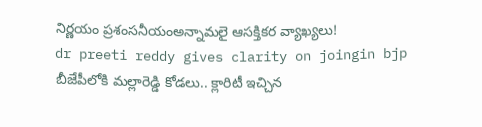నిర్ణయం ప్రశంసనీయంఅన్నామలై ఆసక్తికర వ్యాఖ్యలు!
dr preeti reddy gives clarity on joingin bjp
బీజేపీలోకి మల్లారెడ్డి కోడలు.. క్లారిటీ ఇచ్చిన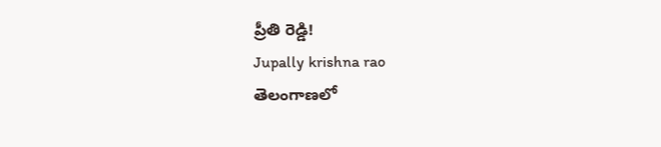ప్రీతి రెడ్డి!
Jupally krishna rao
తెలంగాణలో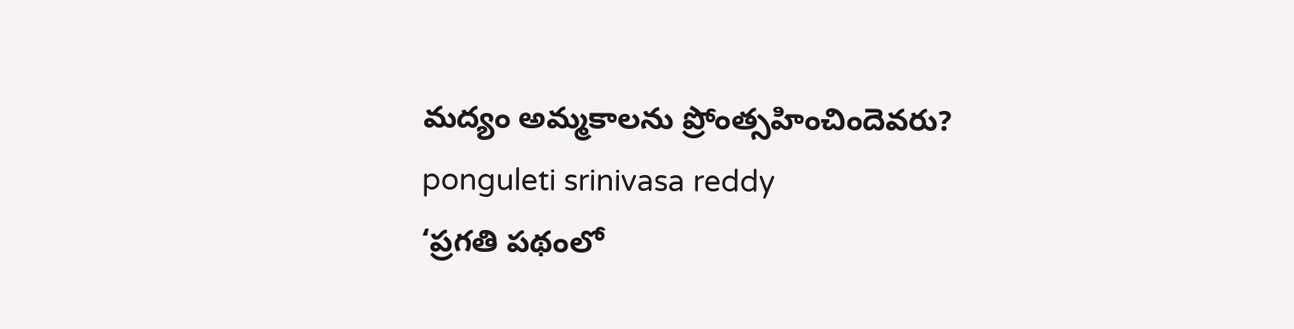మ‌ద్యం అమ్మ‌కాల‌ను ప్రోంత్స‌హించిందెవ‌రు?
ponguleti srinivasa reddy
‘ప్రగతి పథంలో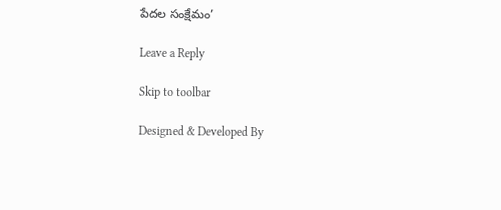పేదల సంక్షేమం’

Leave a Reply

Skip to toolbar

Designed & Developed By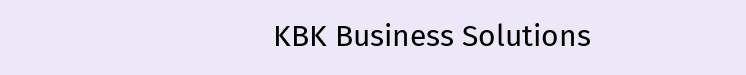KBK Business Solutions